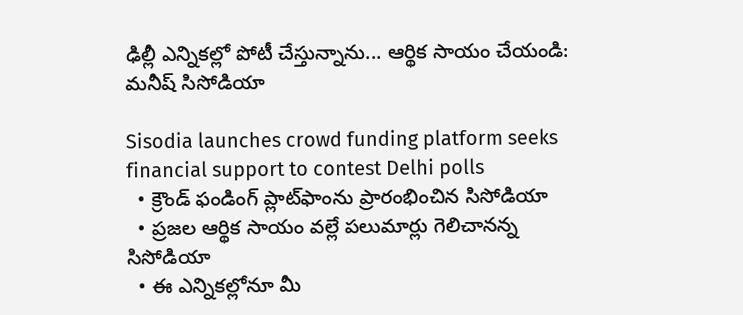ఢిల్లీ ఎన్నికల్లో పోటీ చేస్తున్నాను... ఆర్థిక సాయం చేయండి: మనీష్ సిసోడియా

Sisodia launches crowd funding platform seeks financial support to contest Delhi polls
  • క్రౌండ్ ఫండింగ్ ప్లాట్‌ఫాంను ప్రారంభించిన సిసోడియా
  • ప్రజల ఆర్థిక సాయం వల్లే పలుమార్లు గెలిచానన్న సిసోడియా
  • ఈ ఎన్నికల్లోనూ మీ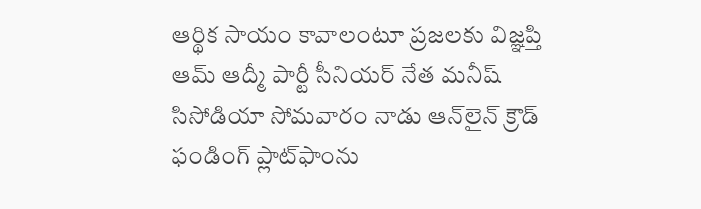ఆర్థిక సాయం కావాలంటూ ప్రజలకు విజ్ఞప్తి
ఆమ్ ఆద్మీ పార్టీ సీనియర్ నేత మనీష్ సిసోడియా సోమవారం నాడు ఆన్‌లైన్ క్రౌడ్ ఫండింగ్ ప్లాట్‌ఫాంను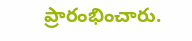ప్రారంభించారు.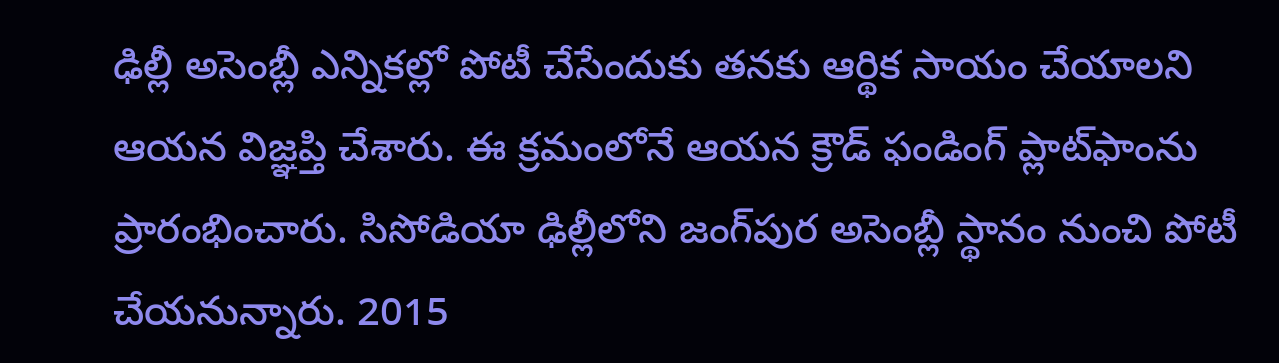ఢిల్లీ అసెంబ్లీ ఎన్నికల్లో పోటీ చేసేందుకు తనకు ఆర్థిక సాయం చేయాలని ఆయన విజ్ఞప్తి చేశారు. ఈ క్రమంలోనే ఆయన క్రౌడ్ ఫండింగ్ ప్లాట్‌ఫాంను ప్రారంభించారు. సిసోడియా ఢిల్లీలోని జంగ్‌పుర అసెంబ్లీ స్థానం నుంచి పోటీ చేయనున్నారు. 2015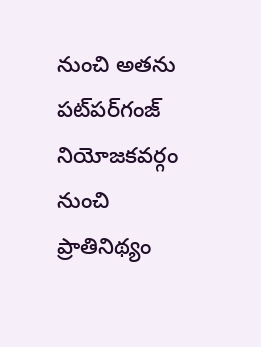నుంచి అతను పట్‌పర్‌గంజ్ నియోజకవర్గం నుంచి ప్రాతినిథ్యం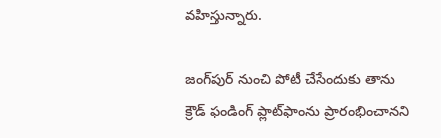వహిస్తున్నారు.

జంగ్‌పుర్ నుంచి పోటీ చేసేందుకు తాను క్రౌడ్ ఫండింగ్ ప్లాట్‌ఫాంను ప్రారంభించానని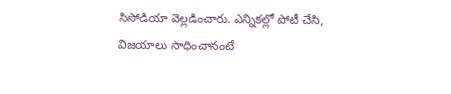సిసోడియా వెల్లడించారు. ఎన్నికల్లో పోటీ చేసి, విజయాలు సాధించానంటే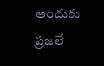అందుకు ప్రజలే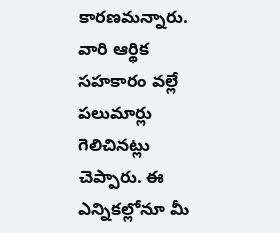కారణమన్నారు. వారి ఆర్థిక సహకారం వల్లే పలుమార్లు గెలిచినట్లు చెప్పారు. ఈ ఎన్నికల్లోనూ మీ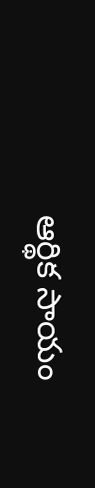ఆర్థిక సాయం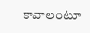కావాలంటూ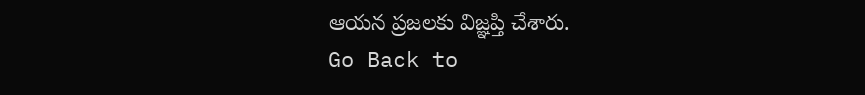ఆయన ప్రజలకు విజ్ఞప్తి చేశారు.
Go Back to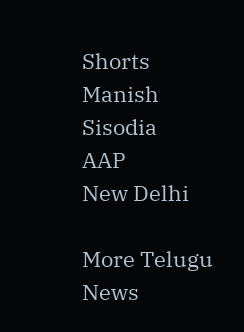Shorts
Manish Sisodia
AAP
New Delhi

More Telugu News